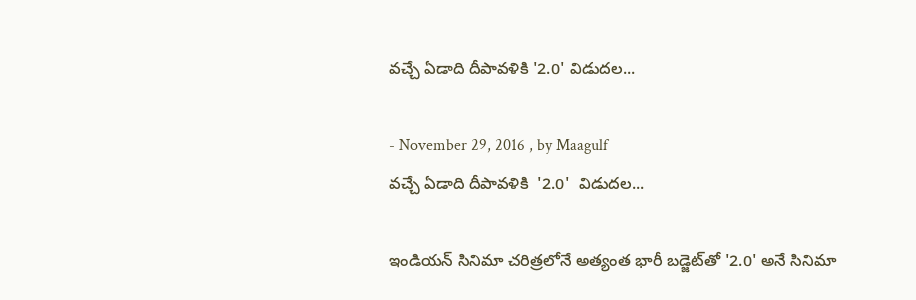వచ్చే ఏడాది దీపావళికి '2.0' విడుదల...

- November 29, 2016 , by Maagulf
వచ్చే ఏడాది దీపావళికి  '2.0'  విడుదల...

ఇండియన్ సినిమా చరిత్రలోనే అత్యంత భారీ బడ్జెట్‌తో '2.0' అనే సినిమా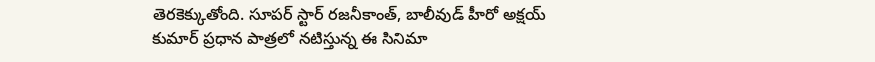తెరకెక్కుతోంది. సూపర్ స్టార్ రజనీకాంత్‌, బాలీవుడ్ హీరో అక్షయ్ కుమార్ ప్రధాన పాత్రలో నటిస్తున్న ఈ సినిమా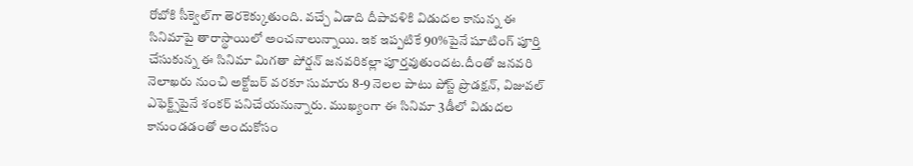రోబోకి సీక్వెల్‌గా తెరకెక్కుతుంది. వచ్చే ఏడాది దీపావళికి విడుదల కానున్న ఈ సినిమాపై తారాస్థాయిలో అంచనాలున్నాయి. ఇక ఇప్పటికే 90%పైనే షూటింగ్ పూర్తి చేసుకున్న ఈ సినిమా మిగతా పోర్షన్ జనవరికల్లా పూర్తవుతుందట.దీంతో జనవరి నెలాఖరు నుంచి అక్టోబర్ వరకూ సుమారు 8-9 నెలల పాటు పోస్ట్ ప్రొడక్షన్, విజువల్ ఎఫెక్ట్స్‌పైనే శంకర్ పనిచేయనున్నారు. ముఖ్యంగా ఈ సినిమా 3డీలో విడుదల కానుండడంతో అందుకోసం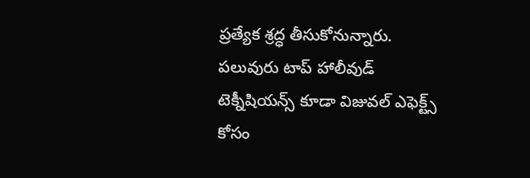ప్రత్యేక శ్రద్ధ తీసుకోనున్నారు. పలువురు టాప్ హాలీవుడ్ టెక్నీషియన్స్ కూడా విజువల్ ఎఫెక్ట్స్ కోసం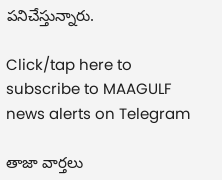పనిచేస్తున్నారు.

Click/tap here to subscribe to MAAGULF news alerts on Telegram

తాజా వార్తలు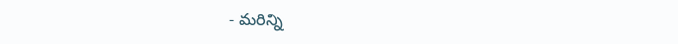- మరిన్ని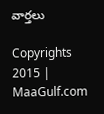వార్తలు

Copyrights 2015 | MaaGulf.com